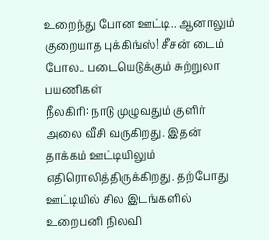உறைந்து போன ஊட்டி.. ஆனாலும் குறையாத புக்கிங்ஸ்! சீசன் டைம் போல.. படையெடுக்கும் சுற்றுலா பயணிகள்
நீலகிரி: நாடு முழுவதும் குளிர் அலை வீசி வருகிறது. இதன் தாக்கம் ஊட்டியிலும் எதிரொலித்திருக்கிறது. தற்போது ஊட்டியில் சில இடங்களில் உறைபனி நிலவி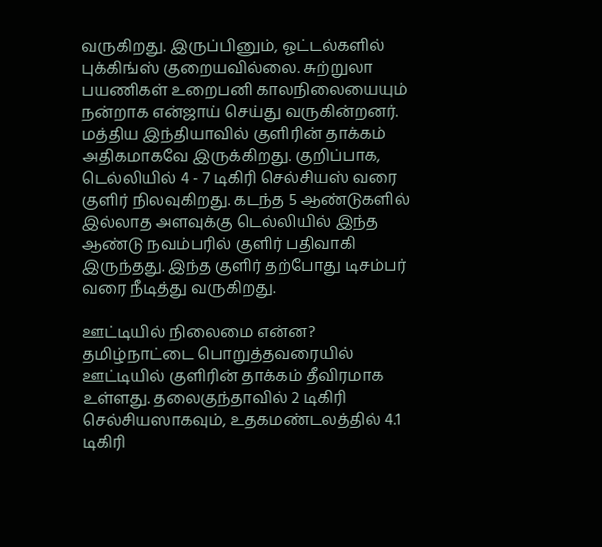வருகிறது. இருப்பினும், ஓட்டல்களில் புக்கிங்ஸ் குறையவில்லை. சுற்றுலா பயணிகள் உறைபனி காலநிலையையும் நன்றாக என்ஜாய் செய்து வருகின்றனர்.
மத்திய இந்தியாவில் குளிரின் தாக்கம் அதிகமாகவே இருக்கிறது. குறிப்பாக, டெல்லியில் 4 - 7 டிகிரி செல்சியஸ் வரை குளிர் நிலவுகிறது. கடந்த 5 ஆண்டுகளில் இல்லாத அளவுக்கு டெல்லியில் இந்த ஆண்டு நவம்பரில் குளிர் பதிவாகி இருந்தது. இந்த குளிர் தற்போது டிசம்பர் வரை நீடித்து வருகிறது.

ஊட்டியில் நிலைமை என்ன?
தமிழ்நாட்டை பொறுத்தவரையில் ஊட்டியில் குளிரின் தாக்கம் தீவிரமாக உள்ளது. தலைகுந்தாவில் 2 டிகிரி செல்சியஸாகவும், உதகமண்டலத்தில் 4.1 டிகிரி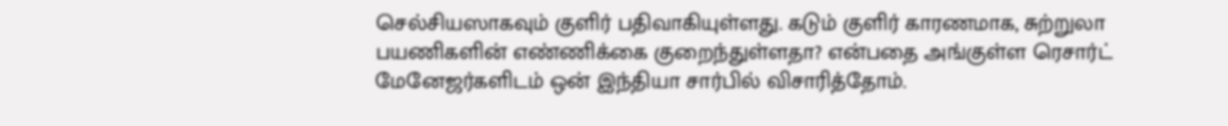செல்சியஸாகவும் குளிர் பதிவாகியுள்ளது. கடும் குளிர் காரணமாக, சுற்றுலா பயணிகளின் எண்ணிக்கை குறைந்துள்ளதா? என்பதை அங்குள்ள ரெசார்ட் மேனேஜர்களிடம் ஒன் இந்தியா சார்பில் விசாரித்தோம்.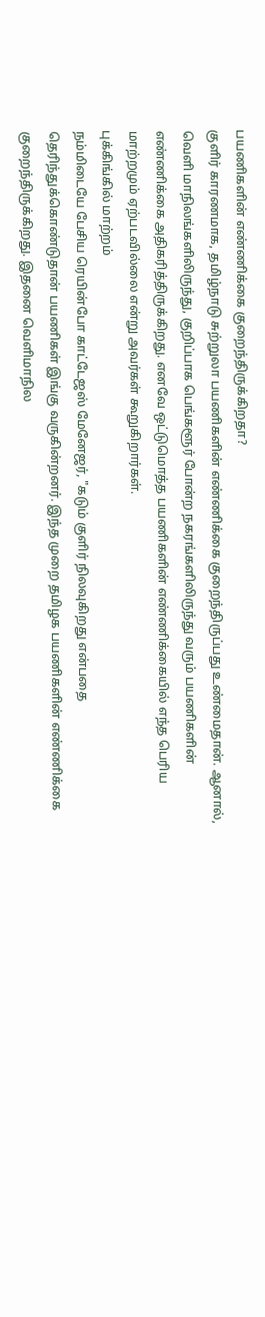பயணிகளின் எண்ணிக்கை குறைந்திருக்கிறதா?
குளிர் காரணமாக, தமிழ்நாடு சுற்றுலா பயணிகளின் எண்ணிக்கை குறைந்திருப்பது உண்மைதான். ஆனால், வெளி மாநிலங்களிலிருந்து, குறிப்பாக பெங்களூர் போன்ற நகரங்களிலிருந்து வரும் பயணிகளின் எண்ணிக்கை அதிகரித்திருக்கிறது. எனவே ஒட்டுமொத்த பயணிகளின் எண்ணிக்கையில் எந்த பெரிய மாற்றமும் ஏற்படவில்லை என்று அவர்கள் கூறுகிறார்கள்.
புக்கிங்கில் மாற்றம்
நம்மிடையே பேசிய ரெயின்போ காட்டேஜஸ் மேனேஜர், "கடும் குளிர் நிலவுகிறது என்பதை தெரிந்துக்கொண்டுதான் பயணிகள் இங்கு வருகின்றனர். இந்த முறை தமிழக பயணிகளின் எண்ணிக்கை குறைந்திருக்கிறது. இதனை வெளிமாநில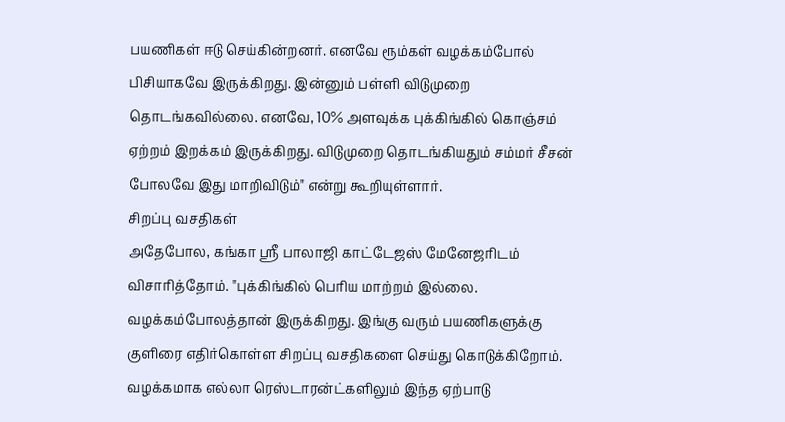பயணிகள் ஈடு செய்கின்றனர். எனவே ரூம்கள் வழக்கம்போல் பிசியாகவே இருக்கிறது. இன்னும் பள்ளி விடுமுறை தொடங்கவில்லை. எனவே, 10% அளவுக்க புக்கிங்கில் கொஞ்சம் ஏற்றம் இறக்கம் இருக்கிறது. விடுமுறை தொடங்கியதும் சம்மர் சீசன் போலவே இது மாறிவிடும்" என்று கூறியுள்ளார்.
சிறப்பு வசதிகள்
அதேபோல, கங்கா ஸ்ரீ பாலாஜி காட்டேஜஸ் மேனேஜரிடம் விசாரித்தோம். "புக்கிங்கில் பெரிய மாற்றம் இல்லை. வழக்கம்போலத்தான் இருக்கிறது. இங்கு வரும் பயணிகளுக்கு குளிரை எதிர்கொள்ள சிறப்பு வசதிகளை செய்து கொடுக்கிறோம். வழக்கமாக எல்லா ரெஸ்டாரன்ட்களிலும் இந்த ஏற்பாடு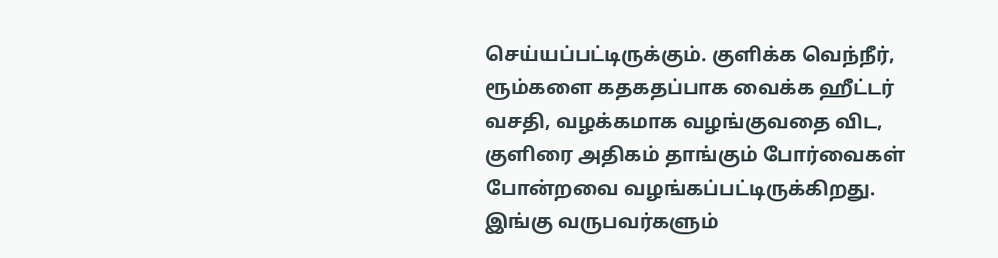செய்யப்பட்டிருக்கும். குளிக்க வெந்நீர், ரூம்களை கதகதப்பாக வைக்க ஹீட்டர் வசதி, வழக்கமாக வழங்குவதை விட, குளிரை அதிகம் தாங்கும் போர்வைகள் போன்றவை வழங்கப்பட்டிருக்கிறது. இங்கு வருபவர்களும்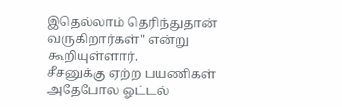இதெல்லாம் தெரிந்துதான் வருகிறார்கள்" என்று கூறியுள்ளார்.
சீசனுக்கு ஏற்ற பயணிகள்
அதேபோல ஓட்டல்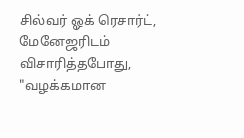சில்வர் ஓக் ரெசார்ட், மேனேஜரிடம் விசாரித்தபோது, "வழக்கமான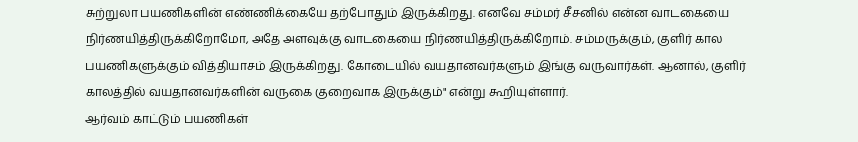சுற்றுலா பயணிகளின் எண்ணிக்கையே தற்போதும் இருக்கிறது. எனவே சம்மர் சீசனில் என்ன வாடகையை நிர்ணயித்திருக்கிறோமோ, அதே அளவுக்கு வாடகையை நிர்ணயித்திருக்கிறோம். சம்மருக்கும், குளிர் கால பயணிகளுக்கும் வித்தியாசம் இருக்கிறது. கோடையில் வயதானவர்களும் இங்கு வருவார்கள். ஆனால், குளிர் காலத்தில் வயதானவர்களின் வருகை குறைவாக இருக்கும்" என்று கூறியுள்ளார்.
ஆர்வம் காட்டும் பயணிகள்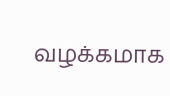வழக்கமாக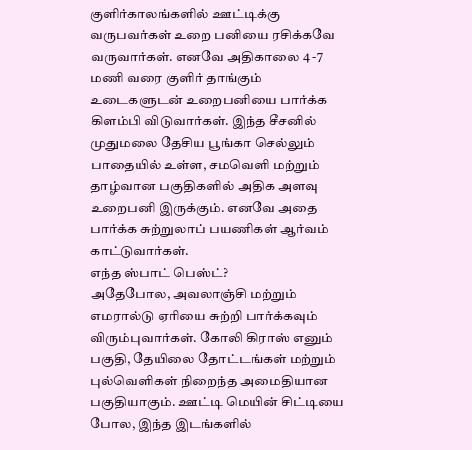குளிர்காலங்களில் ஊட்டிக்கு வருபவர்கள் உறை பனியை ரசிக்கவே வருவார்கள். எனவே அதிகாலை 4 -7 மணி வரை குளிர் தாங்கும் உடைகளுடன் உறைபனியை பார்க்க கிளம்பி விடுவார்கள். இந்த சீசனில் முதுமலை தேசிய பூங்கா செல்லும் பாதையில் உள்ள, சமவெளி மற்றும் தாழ்வான பகுதிகளில் அதிக அளவு உறைபனி இருக்கும். எனவே அதை பார்க்க சுற்றுலாப் பயணிகள் ஆர்வம் காட்டுவார்கள்.
எந்த ஸ்பாட் பெஸ்ட்?
அதேபோல, அவலாஞ்சி மற்றும் எமரால்டு ஏரியை சுற்றி பார்க்கவும் விரும்புவார்கள். கோலி கிராஸ் எனும் பகுதி, தேயிலை தோட்டங்கள் மற்றும் புல்வெளிகள் நிறைந்த அமைதியான பகுதியாகும். ஊட்டி மெயின் சிட்டியை போல, இந்த இடங்களில்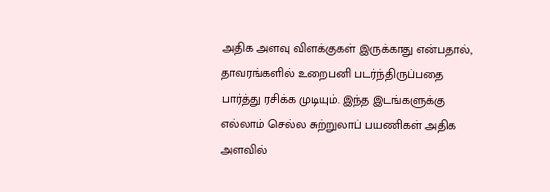அதிக அளவு விளக்குகள் இருக்காது என்பதால், தாவரங்களில் உறைபனி படர்ந்திருப்பதை பார்த்து ரசிக்க முடியும். இந்த இடங்களுக்கு எல்லாம் செல்ல சுற்றுலாப் பயணிகள் அதிக அளவில்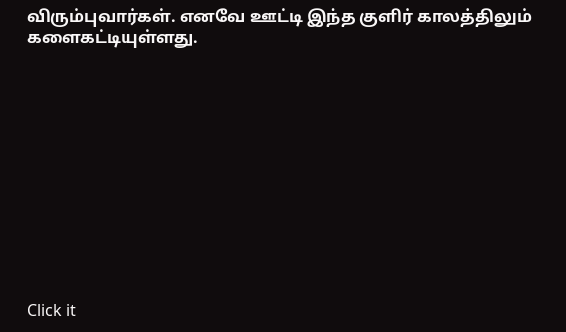விரும்புவார்கள். எனவே ஊட்டி இந்த குளிர் காலத்திலும் களைகட்டியுள்ளது.












Click it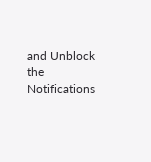and Unblock the Notifications